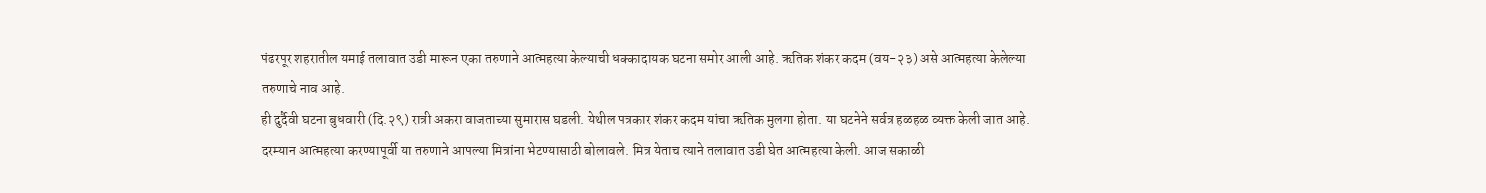पंढरपूर शहरातील यमाई तलावात उडी मारून एका तरुणाने आत्महत्या केल्याची धक्कादायक घटना समोर आली आहे. ऋतिक शंकर कदम (वय-२३) असे आत्महत्या केलेल्या तरुणाचे नाव आहे.
ही दुर्दैवी घटना बुधवारी (दि.२९) रात्री अकरा वाजताच्या सुमारास घडली. येथील पत्रकार शंकर कदम यांचा ऋतिक मुलगा होता. या घटनेने सर्वत्र हळहळ व्यक्त केली जात आहे.
दरम्यान आत्महत्या करण्यापूर्वी या तरुणाने आपल्या मित्रांना भेटण्यासाठी बोलावले. मित्र येताच त्याने तलावात उडी घेत आत्महत्या केली. आज सकाळी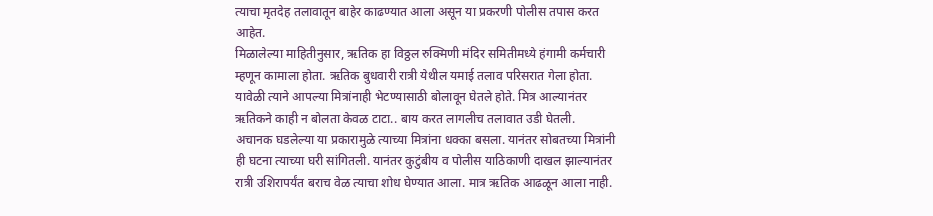त्याचा मृतदेह तलावातून बाहेर काढण्यात आला असून या प्रकरणी पोलीस तपास करत आहेत.
मिळालेल्या माहितीनुसार, ऋतिक हा विठ्ठल रुक्मिणी मंदिर समितीमध्ये हंगामी कर्मचारी म्हणून कामाला होता. ऋतिक बुधवारी रात्री येथील यमाई तलाव परिसरात गेला होता. यावेळी त्याने आपल्या मित्रांनाही भेटण्यासाठी बोलावून घेतले होते. मित्र आल्यानंतर ऋतिकने काही न बोलता केवळ टाटा.. बाय करत लागलीच तलावात उडी घेतली.
अचानक घडलेल्या या प्रकारामुळे त्याच्या मित्रांना धक्का बसला. यानंतर सोबतच्या मित्रांनी ही घटना त्याच्या घरी सांगितली. यानंतर कुटुंबीय व पोलीस याठिकाणी दाखल झाल्यानंतर रात्री उशिरापर्यंत बराच वेळ त्याचा शोध घेण्यात आला. मात्र ऋतिक आढळून आला नाही.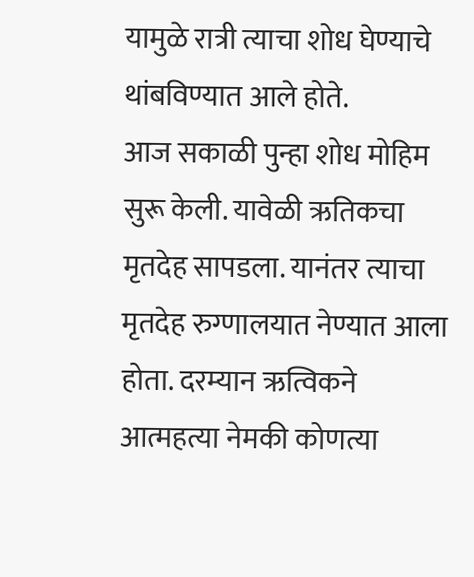यामुळे रात्री त्याचा शोध घेण्याचे थांबविण्यात आले होते.
आज सकाळी पुन्हा शोध मोहिम सुरू केली. यावेळी ऋतिकचा मृतदेह सापडला. यानंतर त्याचा मृतदेह रुग्णालयात नेण्यात आला होता. दरम्यान ऋत्विकने आत्महत्या नेमकी कोणत्या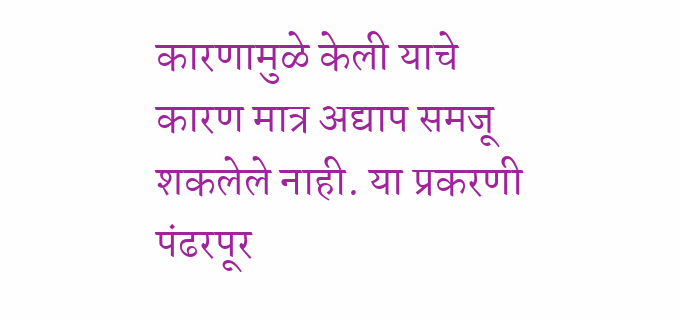कारणामुळे केली याचे कारण मात्र अद्याप समजू शकलेले नाही. या प्रकरणी पंढरपूर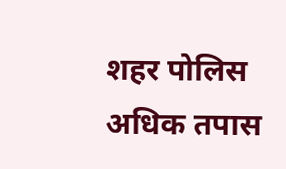शहर पोलिस अधिक तपास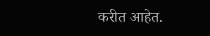करीत आहेत.